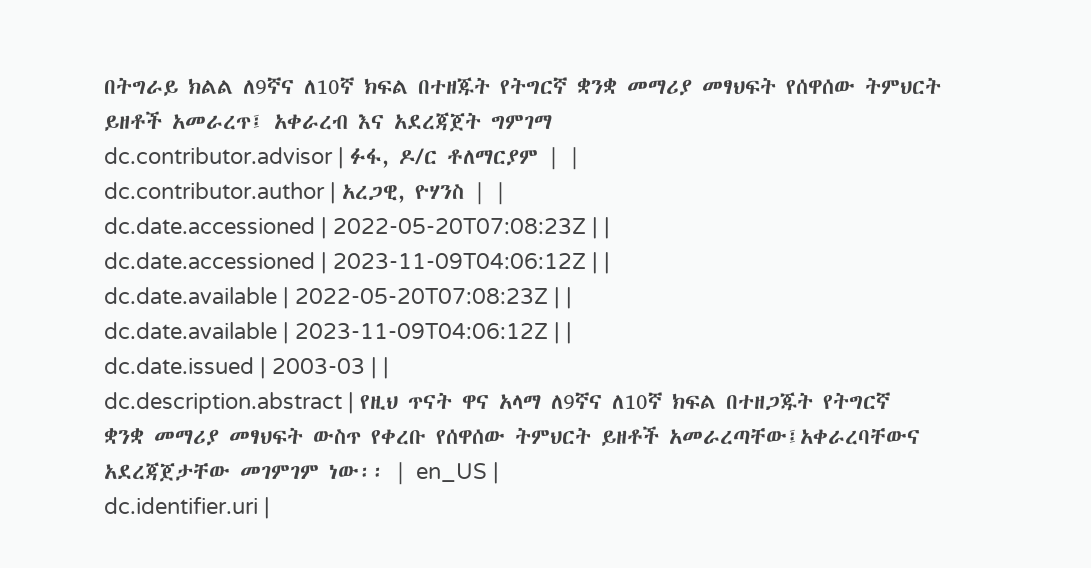በትግራይ ክልል ለ9ኛና ለ10ኛ ክፍል በተዘጁት የትግርኛ ቋንቋ መማሪያ መፃህፍት የሰዋሰው ትምህርት ይዘቶች አመራረጥ፤ አቀራረብ እና አደረጃጀት ግምገማ
dc.contributor.advisor | ፉፋ, ዶ/ር ቶለማርያም | |
dc.contributor.author | አረጋዊ, ዮሃንስ | |
dc.date.accessioned | 2022-05-20T07:08:23Z | |
dc.date.accessioned | 2023-11-09T04:06:12Z | |
dc.date.available | 2022-05-20T07:08:23Z | |
dc.date.available | 2023-11-09T04:06:12Z | |
dc.date.issued | 2003-03 | |
dc.description.abstract | የዚህ ጥናት ዋና አላማ ለ9ኛና ለ10ኛ ክፍል በተዘጋጁት የትግርኛ ቋንቋ መማሪያ መፃህፍት ውስጥ የቀረቡ የሰዋሰው ትምህርት ይዘቶች አመራረጣቸው፤አቀራረባቸውና አደረጃጀታቸው መገምገም ነው፡፡ | en_US |
dc.identifier.uri |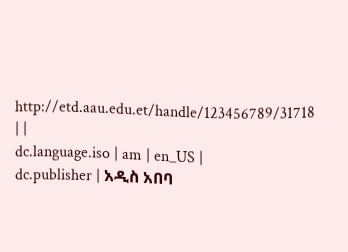http://etd.aau.edu.et/handle/123456789/31718 | |
dc.language.iso | am | en_US |
dc.publisher | አዲስ አበባ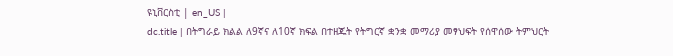ዩኒቨርስቲ | en_US |
dc.title | በትግራይ ክልል ለ9ኛና ለ10ኛ ክፍል በተዘጁት የትግርኛ ቋንቋ መማሪያ መፃህፍት የሰዋሰው ትምህርት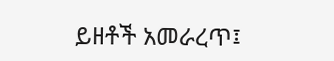ይዘቶች አመራረጥ፤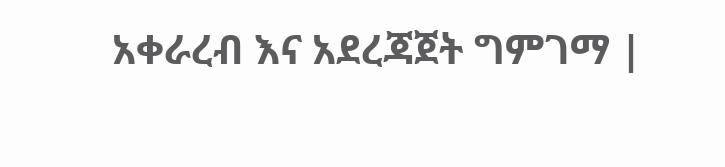አቀራረብ እና አደረጃጀት ግምገማ |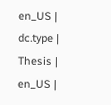en_US |
dc.type | Thesis | en_US |